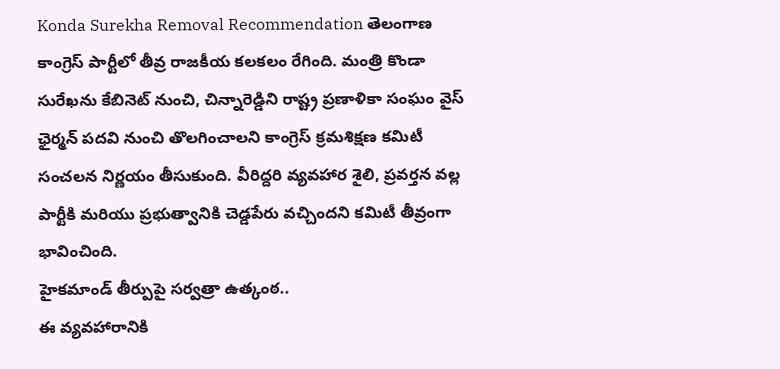Konda Surekha Removal Recommendation తెలంగాణ కాంగ్రెస్ పార్టీలో తీవ్ర రాజకీయ కలకలం రేగింది. మంత్రి కొండా సురేఖను కేబినెట్ నుంచి, చిన్నారెడ్డిని రాష్ట్ర ప్రణాళికా సంఘం వైస్ ఛైర్మన్ పదవి నుంచి తొలగించాలని కాంగ్రెస్ క్రమశిక్షణ కమిటీ సంచలన నిర్ణయం తీసుకుంది. వీరిద్దరి వ్యవహార శైలి, ప్రవర్తన వల్ల పార్టీకి మరియు ప్రభుత్వానికి చెడ్డపేరు వచ్చిందని కమిటీ తీవ్రంగా భావించింది.
హైకమాండ్ తీర్పుపై సర్వత్రా ఉత్కంఠ..
ఈ వ్యవహారానికి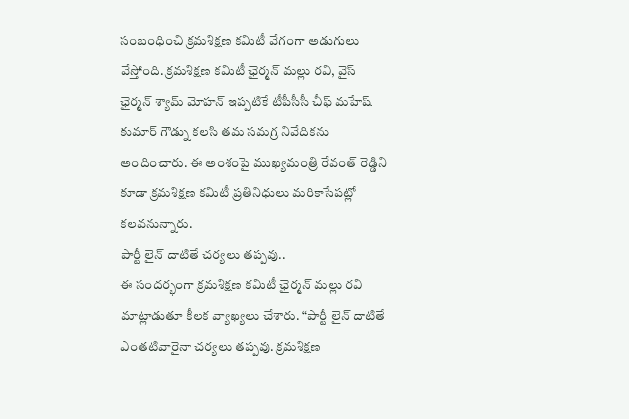సంబంధించి క్రమశిక్షణ కమిటీ వేగంగా అడుగులు వేస్తోంది. క్రమశిక్షణ కమిటీ ఛైర్మన్ మల్లు రవి, వైస్ ఛైర్మన్ శ్యామ్ మోహన్ ఇప్పటికే టీపీసీసీ చీఫ్ మహేష్ కుమార్ గౌడ్ను కలసి తమ సమగ్ర నివేదికను అందించారు. ఈ అంశంపై ముఖ్యమంత్రి రేవంత్ రెడ్డిని కూడా క్రమశిక్షణ కమిటీ ప్రతినిధులు మరికాసేపట్లో కలవనున్నారు.
పార్టీ లైన్ దాటితే చర్యలు తప్పవు..
ఈ సందర్భంగా క్రమశిక్షణ కమిటీ ఛైర్మన్ మల్లు రవి మాట్లాడుతూ కీలక వ్యాఖ్యలు చేశారు. “పార్టీ లైన్ దాటితే ఎంతటివారైనా చర్యలు తప్పవు. క్రమశిక్షణ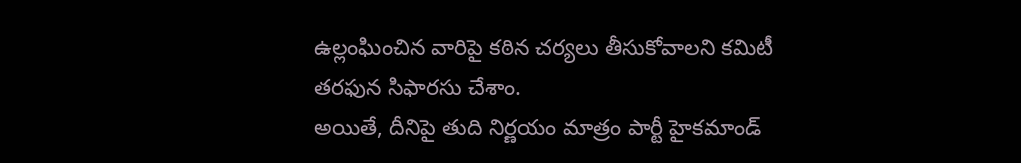ఉల్లంఘించిన వారిపై కఠిన చర్యలు తీసుకోవాలని కమిటీ తరఫున సిఫారసు చేశాం.
అయితే, దీనిపై తుది నిర్ణయం మాత్రం పార్టీ హైకమాండ్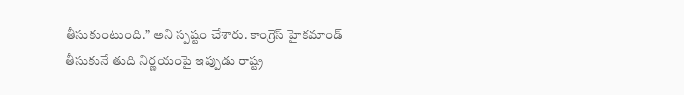తీసుకుంటుంది.” అని స్పష్టం చేశారు. కాంగ్రెస్ హైకమాండ్ తీసుకునే తుది నిర్ణయంపై ఇప్పుడు రాష్ట్ర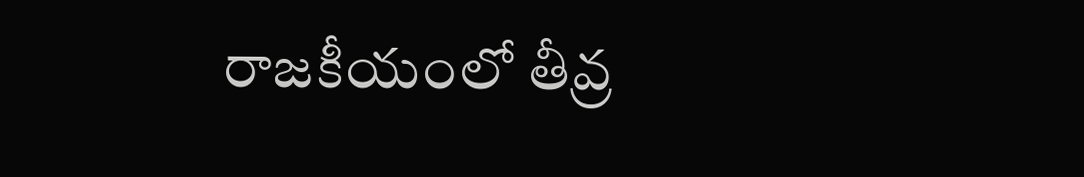రాజకీయంలో తీవ్ర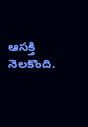ఆసక్తి నెలకొంది.